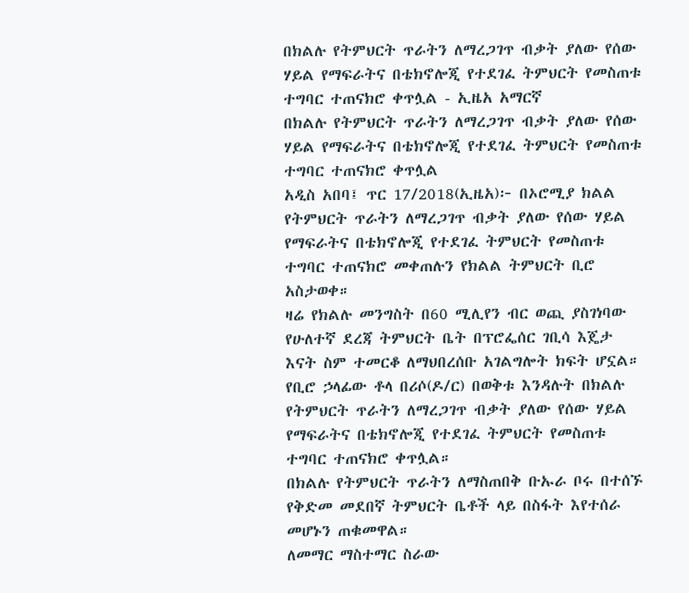በክልሉ የትምህርት ጥራትን ለማረጋገጥ ብቃት ያለው የሰው ሃይል የማፍራትና በቴክኖሎጂ የተደገፈ ትምህርት የመስጠቱ ተግባር ተጠናክሮ ቀጥሏል - ኢዜአ አማርኛ
በክልሉ የትምህርት ጥራትን ለማረጋገጥ ብቃት ያለው የሰው ሃይል የማፍራትና በቴክኖሎጂ የተደገፈ ትምህርት የመስጠቱ ተግባር ተጠናክሮ ቀጥሏል
አዲስ አበባ፤ ጥር 17/2018(ኢዜአ)፦ በኦሮሚያ ክልል የትምህርት ጥራትን ለማረጋገጥ ብቃት ያለው የሰው ሃይል የማፍራትና በቴክኖሎጂ የተደገፈ ትምህርት የመስጠቱ ተግባር ተጠናክሮ መቀጠሉን የክልል ትምህርት ቢሮ አስታወቀ።
ዛሬ የክልሉ መንግስት በ60 ሚሊየን ብር ወጪ ያስገነባው የሁለተኛ ደረጃ ትምህርት ቤት በፕሮፌሰር ገቢሳ እጄታ እናት ስም ተመርቆ ለማህበረሰቡ አገልግሎት ክፍት ሆኗል።
የቢሮ ኃላፊው ቶላ በሪሶ(ዶ/ር) በወቅቱ እንዳሉት በክልሉ የትምህርት ጥራትን ለማረጋገጥ ብቃት ያለው የሰው ሃይል የማፍራትና በቴክኖሎጂ የተደገፈ ትምህርት የመስጠቱ ተግባር ተጠናክሮ ቀጥሏል።
በክልሉ የትምህርት ጥራትን ለማስጠበቅ ቡኡራ ቦሩ በተሰኙ የቅድመ መደበኛ ትምህርት ቤቶች ላይ በስፋት እየተሰራ መሆኑን ጠቁመዋል።
ለመማር ማስተማር ስራው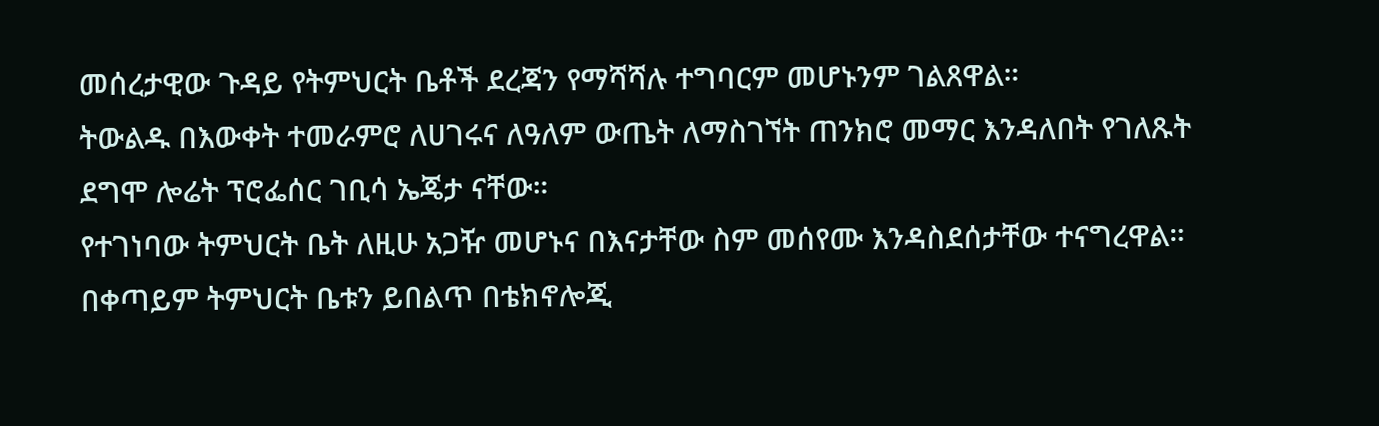መሰረታዊው ጉዳይ የትምህርት ቤቶች ደረጃን የማሻሻሉ ተግባርም መሆኑንም ገልጸዋል።
ትውልዱ በእውቀት ተመራምሮ ለሀገሩና ለዓለም ውጤት ለማስገኘት ጠንክሮ መማር እንዳለበት የገለጹት ደግሞ ሎሬት ፕሮፌሰር ገቢሳ ኤጄታ ናቸው።
የተገነባው ትምህርት ቤት ለዚሁ አጋዥ መሆኑና በእናታቸው ስም መሰየሙ እንዳስደሰታቸው ተናግረዋል።
በቀጣይም ትምህርት ቤቱን ይበልጥ በቴክኖሎጂ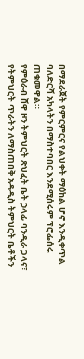በማደራጀት የምርምርና የልህቀት ማዕከል ሆኖ እንዲቀጥል ባለድርሻ አካላትን በማስተባበር እንደሚሰሩም ፕሮፌሰሩ ጠቁመዋል።
የምዕራብ ሸዋ ዞን ትምህርት ጽህፈት ቤት ኃላፊ ባንዲራ ጋላና፣ የትምህርት ጥራትን ለማስጠበቅ አዳዲስ ትምህርት ቤቶችን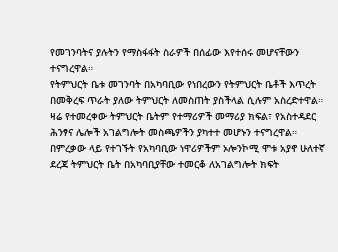የመገንባትና ያሉትን የማስፋፋት ስራዎች በሰፊው እየተሰሩ መሆናቸውን ተናግረዋል።
የትምህርት ቤቱ መገንባት በአካባቢው የነበረውን የትምህርት ቤቶች እጥረት በመቅረፍ ጥራት ያለው ትምህርት ለመስጠት ያስችላል ሲሉም አስረድተዋል።
ዛሬ የተመረቀው ትምህርት ቤትም የተማሪዎች መማሪያ ክፍል፣ የአስተዳደር ሕንፃና ሌሎች አገልግሎት መስጫዎችን ያካተተ መሆኑን ተናግረዋል።
በምረቃው ላይ የተገኙት የአካባቢው ነዋሪዎችም ኦሎንኮሚ ሞቱ አያኖ ሁለተኛ ደረጃ ትምህርት ቤት በአካባቢያቸው ተመርቆ ለአገልግሎት ክፍት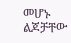መሆኑ ልጆቻቸው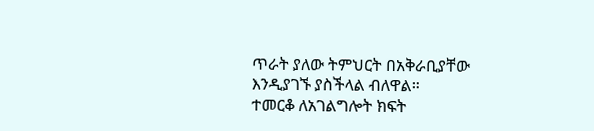ጥራት ያለው ትምህርት በአቅራቢያቸው እንዲያገኙ ያስችላል ብለዋል።
ተመርቆ ለአገልግሎት ክፍት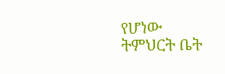የሆነው ትምህርት ቤት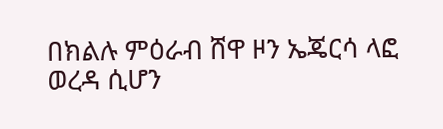በክልሉ ምዕራብ ሸዋ ዞን ኤጄርሳ ላፎ ወረዳ ሲሆን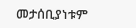መታሰቢያነቱም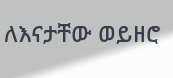ለእናታቸው ወይዘሮ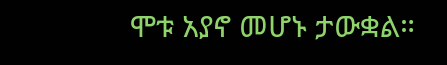ሞቱ አያኖ መሆኑ ታውቋል።